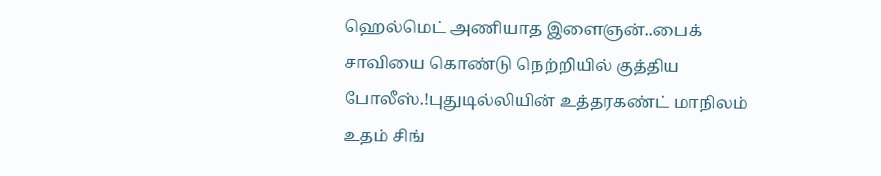ஹெல்மெட் அணியாத இளைஞன்..பைக் சாவியை கொண்டு நெற்றியில் குத்திய போலீஸ்.!புதுடில்லியின் உத்தரகண்ட் மாநிலம் உதம் சிங்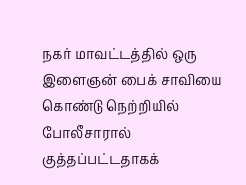நகர் மாவட்டத்தில் ஒரு இளைஞன் பைக் சாவியை கொண்டு நெற்றியில் போலீசாரால் குத்தப்பட்டதாகக்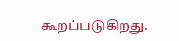கூறப்படுகிறது.